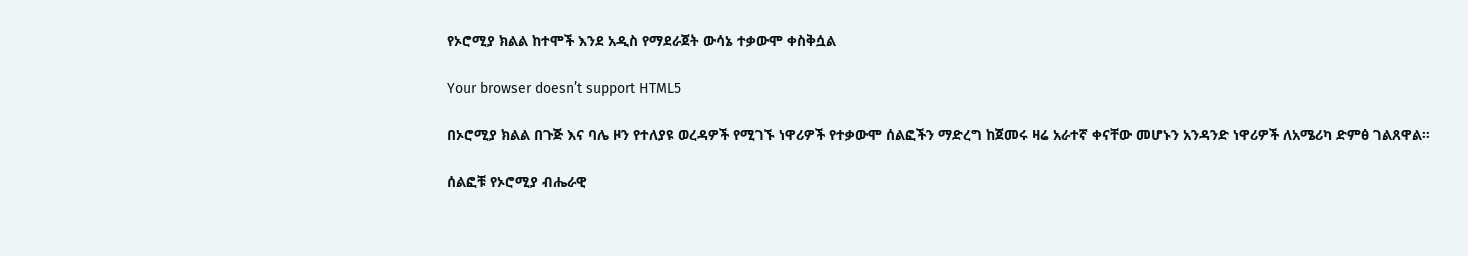የኦሮሚያ ክልል ከተሞች እንደ አዲስ የማደራጀት ውሳኔ ተቃውሞ ቀስቅሷል

Your browser doesn’t support HTML5

በኦሮሚያ ክልል በጉጅ እና ባሌ ዞን የተለያዩ ወረዳዎች የሚገኙ ነዋሪዎች የተቃውሞ ሰልፎችን ማድረግ ከጀመሩ ዛሬ አራተኛ ቀናቸው መሆኑን አንዳንድ ነዋሪዎች ለአሜሪካ ድምፅ ገልጸዋል።

ሰልፎቹ የኦሮሚያ ብሔራዊ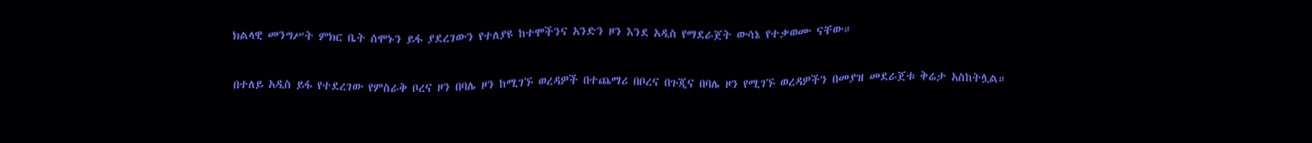ክልላዊ መንግሥት ምክር ቤት ሰሞኑን ይፋ ያደረገውን የተለያዩ ከተሞችንና አንድን ዞን እንደ አዲስ የማደራጀት ውሳኔ የተቃወሙ ናቸው።

በተለይ አዲስ ይፋ የተደረገው የምስራቅ ቦረና ዞን በባሌ ዞን ከሚገኙ ወረዳዎች በተጨማሪ በቦረና በጉጂና በባሌ ዞን የሚገኙ ወረዳዎችን በመያዝ መደራጀቱ ቅሬታ አስከትሏል።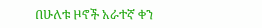በሁለቱ ዞኖች አራተኛ ቀን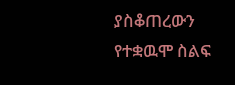ያስቆጠረውን የተቋዉሞ ስልፍ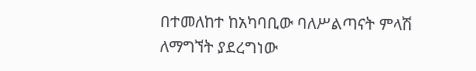በተመለከተ ከአካባቢው ባለሥልጣናት ምላሽ ለማግኘት ያደረግነው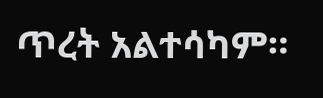ጥረት አልተሳካም።